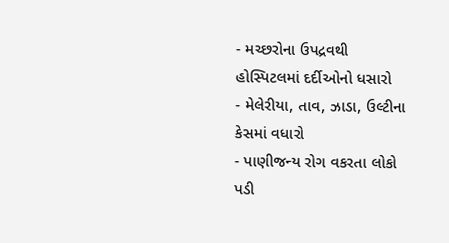- મચ્છરોના ઉપદ્રવથી હોસ્પિટલમાં દર્દીઓનો ધસારો
- મેલેરીયા, તાવ, ઝાડા, ઉલ્ટીના કેસમાં વધારો
- પાણીજન્ય રોગ વકરતા લોકો પડી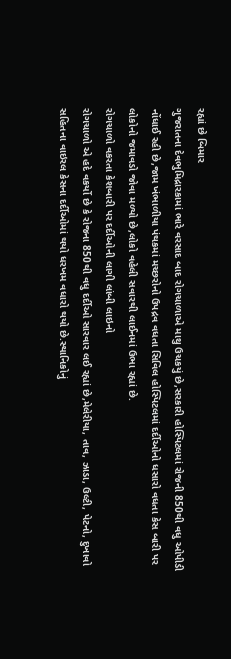રહ્યાં છે બિમાર
ગુજરાતના દેવભુમિદ્રારકામાં ભારે વરસાદ બાદ રોગચાળાએ માથુ ઉચકયું છે,સરકારી હોસ્પિટલમાં રોજની 850થી વધુ ઓપીડી નોંધાઈ રહી છે,જામ ખંભાળીયા પંથકમાં મચ્છરોનો ઉપદ્રવ વધતા સિવિલ હોસ્પિટલમાં દર્દીઓનો ધસારો વધતા કેસ બારી પર લોકોનો જમાવડો જોવા મળ્યો છે,લોકો વહેલી સવારથી લાઈનમાં ઉભા રહ્યાં છે.
રોગચાળો વકરતા કેશબારી પર દર્દીઓની લાગી લાંબી લાઇનો
રોગચાળો એ હદે વકર્યો છે કે રોજના 850થી વધુ દર્દીઓ સારવાર લઈ રહ્યાં છે,મેલેરીયા, તાવ, ઝાડા, ઉલ્ટી, પેટનો, દુખાવો સહિતના વાઇરલ કેસના દર્દીઓમાં થયો ધરખમ વધારો થયો છે.સ્થાનિકોનું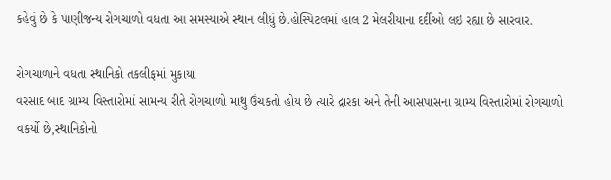કહેવું છે કે પાણીજન્ય રોગચાળો વધતા આ સમસ્યાએ સ્થાન લીધું છે.હોસ્પિટલમાં હાલ 2 મેલરીયાના દર્દીઓ લઇ રહ્યા છે સારવાર.

રોગચાળાને વધતા સ્થાનિકો તકલીફમાં મુકાયા
વરસાદ બાદ ગ્રામ્ય વિસ્તારોમાં સામન્ય રીતે રોગચાળો માથુ ઉંચકતો હોય છે ત્યારે દ્રારકા અને તેની આસપાસના ગ્રામ્ય વિસ્તારોમાં રોગચાળો વકર્યો છે,સ્થાનિકોનો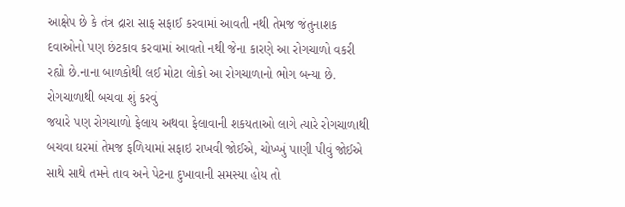આક્ષેપ છે કે તંત્ર દ્રારા સાફ સફાઈ કરવામાં આવતી નથી તેમજ જંતુનાશક દવાઓનો પણ છંટકાવ કરવામાં આવતો નથી જેના કારણે આ રોગચાળો વકરી રહ્યો છે.નાના બાળકોથી લઈ મોટા લોકો આ રોગચાળાનો ભોગ બન્યા છે.
રોગચાળાથી બચવા શું કરવું
જયારે પણ રોગચાળો ફેલાય અથવા ફેલાવાની શકયતાઓ લાગે ત્યારે રોગચાળાથી બચવા ઘરમાં તેમજ ફળિયામાં સફાઇ રાખવી જોઈએ, ચોખ્ખું પાણી પીવું જોઈએ સાથે સાથે તમને તાવ અને પેટના દુખાવાની સમસ્યા હોય તો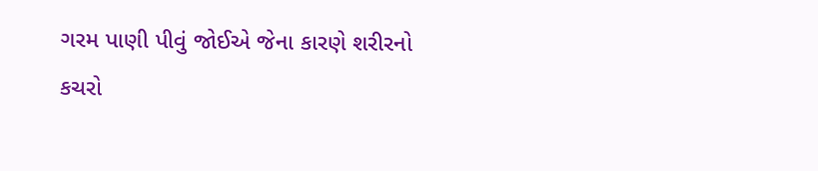ગરમ પાણી પીવું જોઈએ જેના કારણે શરીરનો કચરો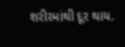શરીરમાંથી દૂર થાય.